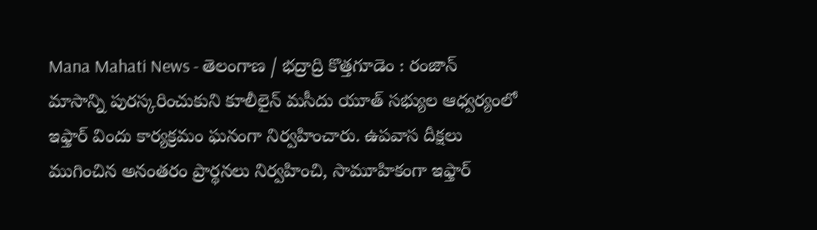Mana Mahati News - తెలంగాణ / భద్రాద్రి కొత్తగూడెం : రంజాన్ మాసాన్ని పురస్కరించుకుని కూలీలైన్ మసీదు యూత్ సభ్యుల ఆధ్వర్యంలో ఇఫ్తార్ విందు కార్యక్రమం ఘనంగా నిర్వహించారు. ఉపవాస దీక్షలు ముగించిన అనంతరం ప్రార్థనలు నిర్వహించి, సామూహికంగా ఇఫ్తార్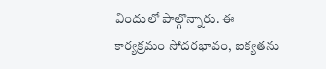విందులో పాల్గొన్నారు. ఈ కార్యక్రమం సోదరభావం, ఐక్యతను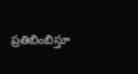ప్రతిబింబిస్తూ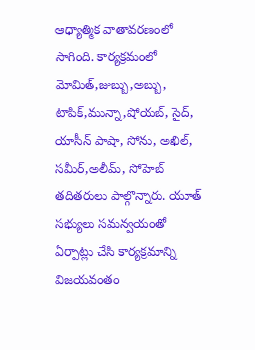ఆధ్యాత్మిక వాతావరణంలో సాగింది. కార్యక్రమంలో మోమిత్,జుబ్బు,అబ్బు, టాపిక్,మున్నా,షోయబ్, సైద్, యాసీన్ పాషా, సోను, అఖిల్, సమీర్,అలీమ్, సోహెబ్ తదితరులు పాల్గొన్నారు. యూత్ సభ్యులు సమన్వయంతో ఏర్పాట్లు చేసి కార్యక్రమాన్ని విజయవంతం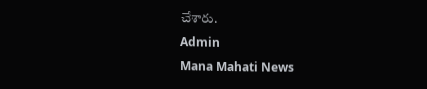చేశారు.
Admin
Mana Mahati News